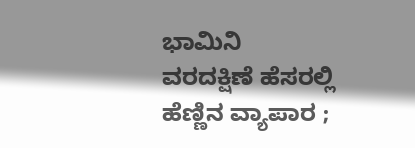ಭಾಮಿನಿ
ವರದಕ್ಷಿಣೆ ಹೆಸರಲ್ಲಿ ಹೆಣ್ಣಿನ ವ್ಯಾಪಾರ ;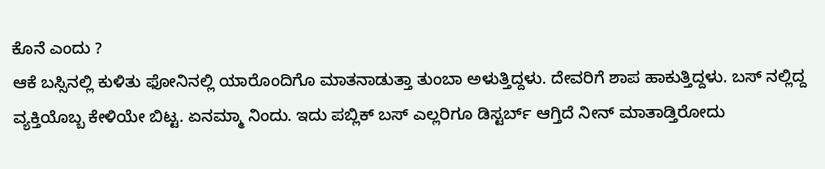ಕೊನೆ ಎಂದು ?
ಆಕೆ ಬಸ್ಸಿನಲ್ಲಿ ಕುಳಿತು ಫೋನಿನಲ್ಲಿ ಯಾರೊಂದಿಗೊ ಮಾತನಾಡುತ್ತಾ ತುಂಬಾ ಅಳುತ್ತಿದ್ದಳು. ದೇವರಿಗೆ ಶಾಪ ಹಾಕುತ್ತಿದ್ದಳು. ಬಸ್ ನಲ್ಲಿದ್ದ ವ್ಯಕ್ತಿಯೊಬ್ಬ ಕೇಳಿಯೇ ಬಿಟ್ಟ. ಏನಮ್ಮಾ ನಿಂದು. ಇದು ಪಬ್ಲಿಕ್ ಬಸ್ ಎಲ್ಲರಿಗೂ ಡಿಸ್ಟರ್ಬ್ ಆಗ್ತಿದೆ ನೀನ್ ಮಾತಾಡ್ತಿರೋದು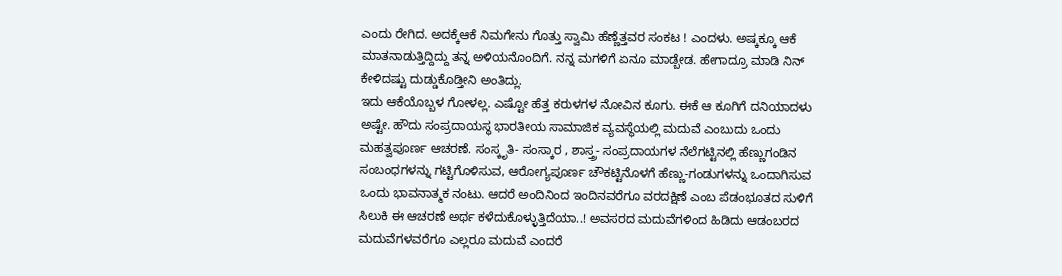ಎಂದು ರೇಗಿದ. ಅದಕ್ಕೆಆಕೆ ನಿಮಗೇನು ಗೊತ್ತು ಸ್ವಾಮಿ ಹೆಣ್ಣೆತ್ತವರ ಸಂಕಟ ! ಎಂದಳು. ಅಷ್ಕಕ್ಕೂ ಆಕೆ ಮಾತನಾಡುತ್ತಿದ್ದಿದ್ದು ತನ್ನ ಅಳಿಯನೊಂದಿಗೆ. ನನ್ನ ಮಗಳಿಗೆ ಏನೂ ಮಾಡ್ಬೇಡ. ಹೇಗಾದ್ರೂ ಮಾಡಿ ನಿನ್ ಕೇಳಿದಷ್ಟು ದುಡ್ಡುಕೊಡ್ತೀನಿ ಅಂತಿದ್ಲು.
ಇದು ಆಕೆಯೊಬ್ಬಳ ಗೋಳಲ್ಲ. ಎಷ್ಟೋ ಹೆತ್ತ ಕರುಳಗಳ ನೋವಿನ ಕೂಗು. ಈಕೆ ಆ ಕೂಗಿಗೆ ದನಿಯಾದಳು ಅಷ್ಟೇ. ಹೌದು ಸಂಪ್ರದಾಯಸ್ಥ ಭಾರತೀಯ ಸಾಮಾಜಿಕ ವ್ಯವಸ್ಥೆಯಲ್ಲಿ ಮದುವೆ ಎಂಬುದು ಒಂದು ಮಹತ್ವಪೂರ್ಣ ಆಚರಣೆ. ಸಂಸ್ಕೃತಿ- ಸಂಸ್ಕಾರ , ಶಾಸ್ತ್ರ- ಸಂಪ್ರದಾಯಗಳ ನೆಲೆಗಟ್ಟಿನಲ್ಲಿ ಹೆಣ್ಣುಗಂಡಿನ ಸಂಬಂಧಗಳನ್ನು ಗಟ್ಟಿಗೊಳಿಸುವ, ಆರೋಗ್ಯಪೂರ್ಣ ಚೌಕಟ್ಟಿನೊಳಗೆ ಹೆಣ್ಣು-ಗಂಡುಗಳನ್ನು ಒಂದಾಗಿಸುವ ಒಂದು ಭಾವನಾತ್ಮಕ ನಂಟು. ಆದರೆ ಅಂದಿನಿಂದ ಇಂದಿನವರೆಗೂ ವರದಕ್ಷಿಣೆ ಎಂಬ ಪೆಡಂಭೂತದ ಸುಳಿಗೆ ಸಿಲುಕಿ ಈ ಆಚರಣೆ ಅರ್ಥ ಕಳೆದುಕೊಳ್ಳುತ್ತಿದೆಯಾ..! ಅವಸರದ ಮದುವೆಗಳಿಂದ ಹಿಡಿದು ಆಡಂಬರದ ಮದುವೆಗಳವರೆಗೂ ಎಲ್ಲರೂ ಮದುವೆ ಎಂದರೆ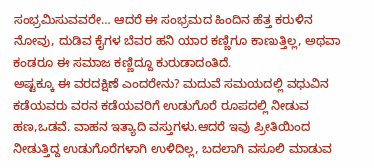ಸಂಭ್ರಮಿಸುವವರೇ… ಆದರೆ ಈ ಸಂಭ್ರಮದ ಹಿಂದಿನ ಹೆತ್ತ ಕರುಳಿನ ನೋವು, ದುಡಿವ ಕೈಗಳ ಬೆವರ ಹನಿ ಯಾರ ಕಣ್ಣಿಗೂ ಕಾಣುತ್ತಿಲ್ಲ, ಅಥವಾ ಕಂಡರೂ ಈ ಸಮಾಜ ಕಣ್ಣಿದ್ದೂ ಕುರುಡಾದಂತಿದೆ.
ಅಷ್ಟಕ್ಕೂ ಈ ವರದಕ್ಷಿಣೆ ಎಂದರೇನು? ಮದುವೆ ಸಮಯದಲ್ಲಿ ವಧುವಿನ ಕಡೆಯವರು ವರನ ಕಡೆಯವರಿಗೆ ಉಡುಗೊರೆ ರೂಪದಲ್ಲಿ ನೀಡುವ ಹಣ,ಒಡವೆ. ವಾಹನ ಇತ್ಯಾದಿ ವಸ್ತುಗಳು.ಆದರೆ ಇವು ಪ್ರೀತಿಯಿಂದ ನೀಡುತ್ತಿದ್ದ ಉಡುಗೊರೆಗಳಾಗಿ ಉಳಿದಿಲ್ಲ, ಬದಲಾಗಿ ವಸೂಲಿ ಮಾಡುವ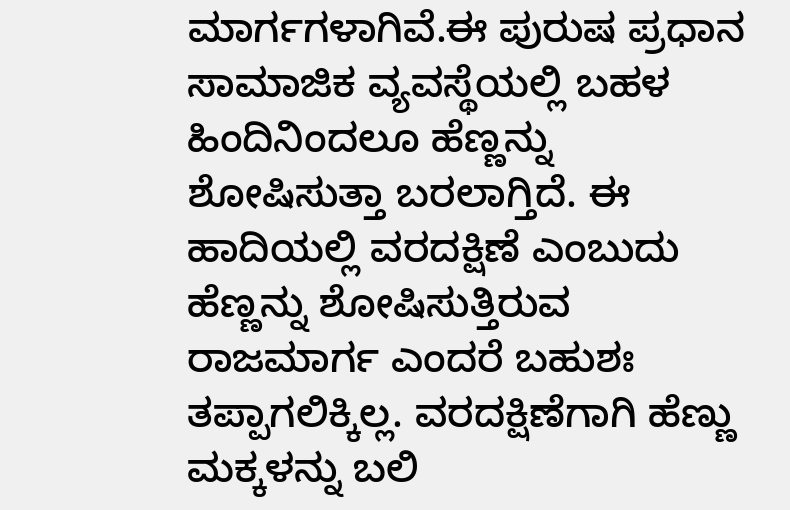ಮಾರ್ಗಗಳಾಗಿವೆ.ಈ ಪುರುಷ ಪ್ರಧಾನ ಸಾಮಾಜಿಕ ವ್ಯವಸ್ಥೆಯಲ್ಲಿ ಬಹಳ ಹಿಂದಿನಿಂದಲೂ ಹೆಣ್ಣನ್ನು ಶೋಷಿಸುತ್ತಾ ಬರಲಾಗ್ತಿದೆ. ಈ ಹಾದಿಯಲ್ಲಿ ವರದಕ್ಷಿಣೆ ಎಂಬುದು ಹೆಣ್ಣನ್ನು ಶೋಷಿಸುತ್ತಿರುವ ರಾಜಮಾರ್ಗ ಎಂದರೆ ಬಹುಶಃ ತಪ್ಪಾಗಲಿಕ್ಕಿಲ್ಲ. ವರದಕ್ಷಿಣೆಗಾಗಿ ಹೆಣ್ಣು ಮಕ್ಕಳನ್ನು ಬಲಿ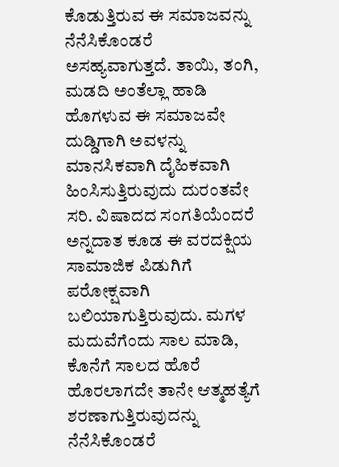ಕೊಡುತ್ತಿರುವ ಈ ಸಮಾಜವನ್ನು ನೆನೆಸಿಕೊಂಡರೆ ಅಸಹ್ಯವಾಗುತ್ತದೆ. ತಾಯಿ, ತಂಗಿ, ಮಡದಿ ಅಂತೆಲ್ಲಾ ಹಾಡಿ ಹೊಗಳುವ ಈ ಸಮಾಜವೇ ದುಡ್ಡಿಗಾಗಿ ಅವಳನ್ನು ಮಾನಸಿಕವಾಗಿ ದೈಹಿಕವಾಗಿ ಹಿಂಸಿಸುತ್ತಿರುವುದು ದುರಂತವೇ ಸರಿ. ವಿಷಾದದ ಸಂಗತಿಯೆಂದರೆ ಅನ್ನದಾತ ಕೂಡ ಈ ವರದಕ್ಷಿಯ ಸಾಮಾಜಿಕ ಪಿಡುಗಿಗೆ ಪರೋಕ್ಷವಾಗಿ ಬಲಿಯಾಗುತ್ತಿರುವುದು. ಮಗಳ ಮದುವೆಗೆಂದು ಸಾಲ ಮಾಡಿ, ಕೊನೆಗೆ ಸಾಲದ ಹೊರೆ ಹೊರಲಾಗದೇ ತಾನೇ ಆತ್ಮಹತ್ಯೆಗೆ ಶರಣಾಗುತ್ತಿರುವುದನ್ನು ನೆನೆಸಿಕೊಂಡರೆ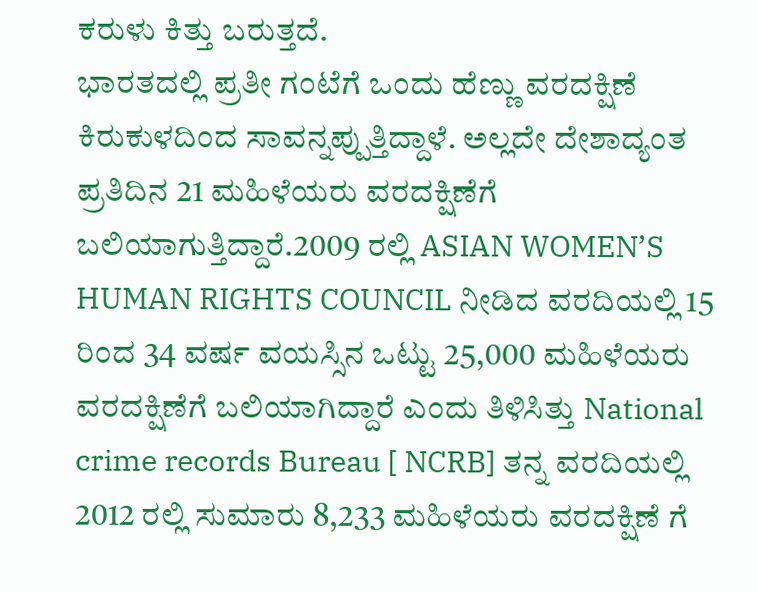ಕರುಳು ಕಿತ್ತು ಬರುತ್ತದೆ.
ಭಾರತದಲ್ಲಿ ಪ್ರತೀ ಗಂಟೆಗೆ ಒಂದು ಹೆಣ್ಣು ವರದಕ್ಷಿಣೆ ಕಿರುಕುಳದಿಂದ ಸಾವನ್ನಪ್ಪುತ್ತಿದ್ದಾಳೆ. ಅಲ್ಲದೇ ದೇಶಾದ್ಯಂತ ಪ್ರತಿದಿನ 21 ಮಹಿಳೆಯರು ವರದಕ್ಷಿಣೆಗೆ ಬಲಿಯಾಗುತ್ತಿದ್ದಾರೆ.2009 ರಲ್ಲಿ ASIAN WOMEN’S HUMAN RIGHTS COUNCIL ನೀಡಿದ ವರದಿಯಲ್ಲಿ 15 ರಿಂದ 34 ವರ್ಷ ವಯಸ್ಸಿನ ಒಟ್ಟು 25,000 ಮಹಿಳೆಯರು ವರದಕ್ಷಿಣೆಗೆ ಬಲಿಯಾಗಿದ್ದಾರೆ ಎಂದು ತಿಳಿಸಿತ್ತು National crime records Bureau [ NCRB] ತನ್ನ ವರದಿಯಲ್ಲಿ 2012 ರಲ್ಲಿ ಸುಮಾರು 8,233 ಮಹಿಳೆಯರು ವರದಕ್ಷಿಣೆ ಗೆ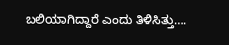ಬಲಿಯಾಗಿದ್ದಾರೆ ಎಂದು ತಿಳಿಸಿತ್ತು….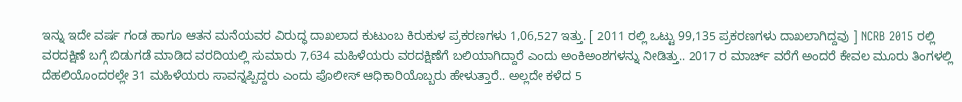ಇನ್ನು ಇದೇ ವರ್ಷ ಗಂಡ ಹಾಗೂ ಆತನ ಮನೆಯವರ ವಿರುದ್ಧ ದಾಖಲಾದ ಕುಟುಂಬ ಕಿರುಕುಳ ಪ್ರಕರಣಗಳು 1,06,527 ಇತ್ತು. [ 2011 ರಲ್ಲಿ ಒಟ್ಟು 99,135 ಪ್ರಕರಣಗಳು ದಾಖಲಾಗಿದ್ದವು ] NCRB 2015 ರಲ್ಲಿ ವರದಕ್ಷಿಣೆ ಬಗ್ಗೆ ಬಿಡುಗಡೆ ಮಾಡಿದ ವರದಿಯಲ್ಲಿ ಸುಮಾರು 7,634 ಮಹಿಳೆಯರು ವರದಕ್ಷಿಣೆಗೆ ಬಲಿಯಾಗಿದ್ದಾರೆ ಎಂದು ಅಂಕಿಅಂಶಗಳನ್ನು ನೀಡಿತ್ತು.. 2017 ರ ಮಾರ್ಚ್ ವರೆಗೆ ಅಂದರೆ ಕೇವಲ ಮೂರು ತಿಂಗಳಲ್ಲಿ ದೆಹಲಿಯೊಂದರಲ್ಲೇ 31 ಮಹಿಳೆಯರು ಸಾವನ್ನಪ್ಪಿದ್ದರು ಎಂದು ಪೊಲೀಸ್ ಆಧಿಕಾರಿಯೊಬ್ಬರು ಹೇಳುತ್ತಾರೆ.. ಅಲ್ಲದೇ ಕಳೆದ 5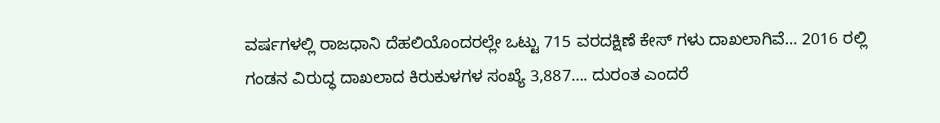ವರ್ಷಗಳಲ್ಲಿ ರಾಜಧಾನಿ ದೆಹಲಿಯೊಂದರಲ್ಲೇ ಒಟ್ಟು 715 ವರದಕ್ಷಿಣೆ ಕೇಸ್ ಗಳು ದಾಖಲಾಗಿವೆ… 2016 ರಲ್ಲಿ ಗಂಡನ ವಿರುದ್ಧ ದಾಖಲಾದ ಕಿರುಕುಳಗಳ ಸಂಖ್ಯೆ 3,887…. ದುರಂತ ಎಂದರೆ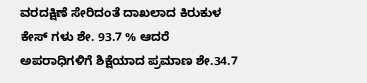ವರದಕ್ಷಿಣೆ ಸೇರಿದಂತೆ ದಾಖಲಾದ ಕಿರುಕುಳ ಕೇಸ್ ಗಳು ಶೇ. 93.7 % ಆದರೆ ಅಪರಾಧಿಗಳಿಗೆ ಶಿಕ್ಷೆಯಾದ ಪ್ರಮಾಣ ಶೇ.34.7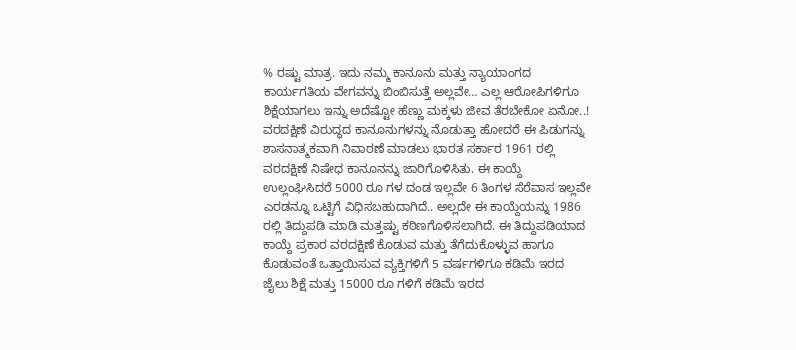% ರಷ್ಟು ಮಾತ್ರ. ಇದು ನಮ್ಮ ಕಾನೂನು ಮತ್ತು ನ್ಯಾಯಾಂಗದ ಕಾರ್ಯಗತಿಯ ವೇಗವನ್ನು ಬಿಂಬಿಸುತ್ತೆ ಅಲ್ಲವೇ… ಎಲ್ಲ ಆರೋಪಿಗಳಿಗೂ ಶಿಕ್ಷೆಯಾಗಲು ಇನ್ನು ಅದೆಷ್ಟೋ ಹೆಣ್ಣು ಮಕ್ಕಳು ಜೀವ ತೆರಬೇಕೋ ಏನೋ..!
ವರದಕ್ಷಿಣೆ ವಿರುದ್ಧದ ಕಾನೂನುಗಳನ್ನು ನೊಡುತ್ತಾ ಹೋದರೆ ಈ ಪಿಡುಗನ್ನು ಶಾಸನಾತ್ಮಕವಾಗಿ ನಿವಾರಣೆ ಮಾಡಲು ಭಾರತ ಸರ್ಕಾರ 1961 ರಲ್ಲಿ ವರದಕ್ಷಿಣೆ ನಿಷೇಧ ಕಾನೂನನ್ನು ಜಾರಿಗೊಳಿಸಿತು. ಈ ಕಾಯ್ದೆ ಉಲ್ಲಂಘಿಸಿದರೆ 5000 ರೂ ಗಳ ದಂಡ ಇಲ್ಲವೇ 6 ತಿಂಗಳ ಸೆರೆವಾಸ ಇಲ್ಲವೇ ಎರಡನ್ನೂ ಒಟ್ಟಿಗೆ ವಿಧಿಸಬಹುದಾಗಿದೆ.. ಅಲ್ಲದೇ ಈ ಕಾಯ್ದೆಯನ್ನು 1986 ರಲ್ಲಿ ತಿದ್ದುಪಡಿ ಮಾಡಿ ಮತ್ತಷ್ಟು ಕಠಿಣಗೊಳಿಸಲಾಗಿದೆ. ಈ ತಿದ್ದುಪಡಿಯಾದ ಕಾಯ್ದೆ ಪ್ರಕಾರ ವರದಕ್ಷಿಣೆ ಕೊಡುವ ಮತ್ತು ತೆಗೆದುಕೊಳ್ಳುವ ಹಾಗೂ ಕೊಡುವಂತೆ ಒತ್ತಾಯಿಸುವ ವ್ಯಕ್ತಿಗಳಿಗೆ 5 ವರ್ಷಗಳಿಗೂ ಕಡಿಮೆ ಇರದ ಜೈಲು ಶಿಕ್ಷೆ ಮತ್ತು 15000 ರೂ ಗಳಿಗೆ ಕಡಿಮೆ ಇರದ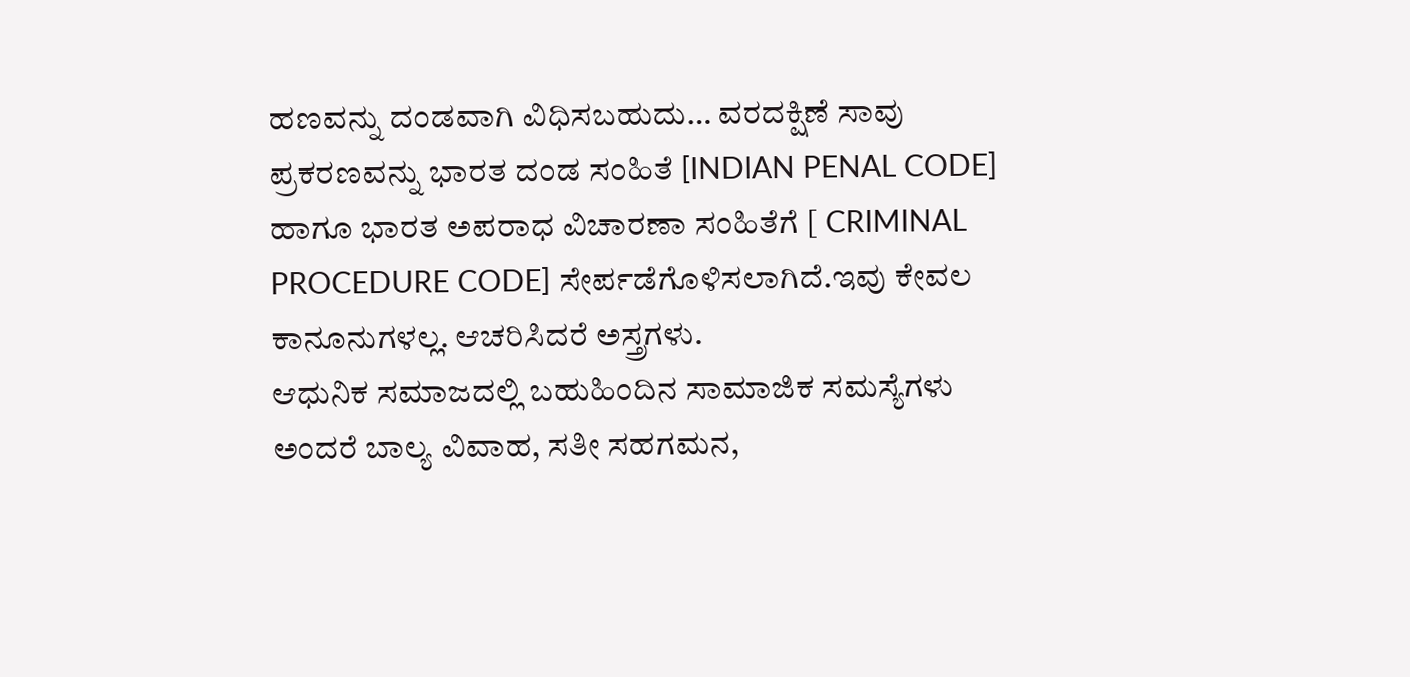ಹಣವನ್ನು ದಂಡವಾಗಿ ವಿಧಿಸಬಹುದು… ವರದಕ್ಷಿಣೆ ಸಾವು ಪ್ರಕರಣವನ್ನು ಭಾರತ ದಂಡ ಸಂಹಿತೆ [INDIAN PENAL CODE] ಹಾಗೂ ಭಾರತ ಅಪರಾಧ ವಿಚಾರಣಾ ಸಂಹಿತೆಗೆ [ CRIMINAL PROCEDURE CODE] ಸೇರ್ಪಡೆಗೊಳಿಸಲಾಗಿದೆ.ಇವು ಕೇವಲ ಕಾನೂನುಗಳಲ್ಲ. ಆಚರಿಸಿದರೆ ಅಸ್ತ್ರಗಳು.
ಆಧುನಿಕ ಸಮಾಜದಲ್ಲಿ ಬಹುಹಿಂದಿನ ಸಾಮಾಜಿಕ ಸಮಸ್ಯೆಗಳು ಅಂದರೆ ಬಾಲ್ಯ ವಿವಾಹ, ಸತೀ ಸಹಗಮನ,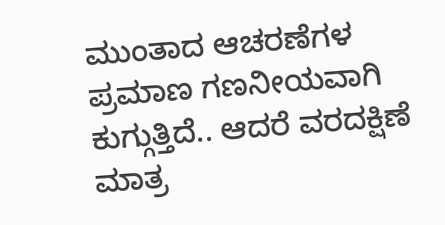ಮುಂತಾದ ಆಚರಣೆಗಳ ಪ್ರಮಾಣ ಗಣನೀಯವಾಗಿ ಕುಗ್ಗುತ್ತಿದೆ.. ಆದರೆ ವರದಕ್ಷಿಣೆ ಮಾತ್ರ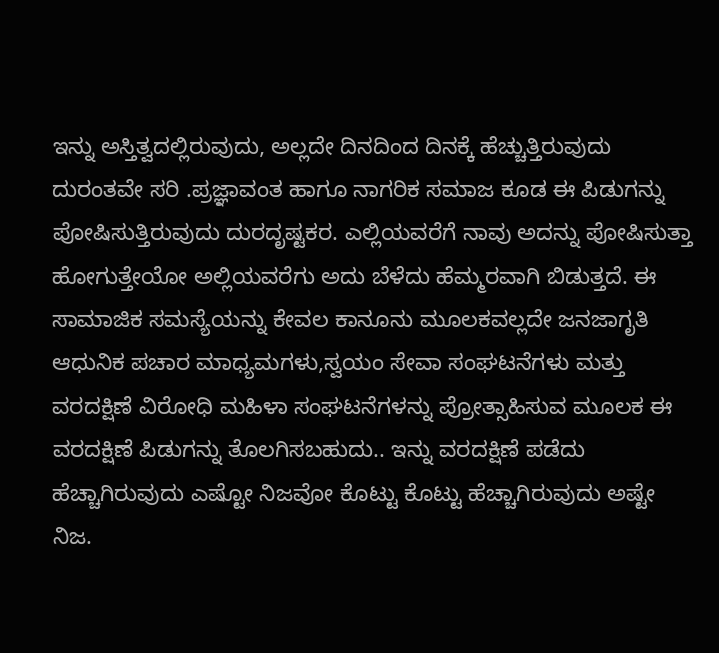ಇನ್ನು ಅಸ್ತಿತ್ವದಲ್ಲಿರುವುದು, ಅಲ್ಲದೇ ದಿನದಿಂದ ದಿನಕ್ಕೆ ಹೆಚ್ಚುತ್ತಿರುವುದು ದುರಂತವೇ ಸರಿ .ಪ್ರಜ್ಞಾವಂತ ಹಾಗೂ ನಾಗರಿಕ ಸಮಾಜ ಕೂಡ ಈ ಪಿಡುಗನ್ನು ಪೋಷಿಸುತ್ತಿರುವುದು ದುರದೃಷ್ಟಕರ. ಎಲ್ಲಿಯವರೆಗೆ ನಾವು ಅದನ್ನು ಪೋಷಿಸುತ್ತಾ ಹೋಗುತ್ತೇಯೋ ಅಲ್ಲಿಯವರೆಗು ಅದು ಬೆಳೆದು ಹೆಮ್ಮರವಾಗಿ ಬಿಡುತ್ತದೆ. ಈ ಸಾಮಾಜಿಕ ಸಮಸ್ಯೆಯನ್ನು ಕೇವಲ ಕಾನೂನು ಮೂಲಕವಲ್ಲದೇ ಜನಜಾಗೃತಿ ಆಧುನಿಕ ಪಚಾರ ಮಾಧ್ಯಮಗಳು,ಸ್ವಯಂ ಸೇವಾ ಸಂಘಟನೆಗಳು ಮತ್ತು ವರದಕ್ಷಿಣೆ ವಿರೋಧಿ ಮಹಿಳಾ ಸಂಘಟನೆಗಳನ್ನು ಪ್ರೋತ್ಸಾಹಿಸುವ ಮೂಲಕ ಈ ವರದಕ್ಷಿಣೆ ಪಿಡುಗನ್ನು ತೊಲಗಿಸಬಹುದು.. ಇನ್ನು ವರದಕ್ಷಿಣೆ ಪಡೆದು ಹೆಚ್ಚಾಗಿರುವುದು ಎಷ್ಟೋ ನಿಜವೋ ಕೊಟ್ಟು ಕೊಟ್ಟು ಹೆಚ್ಚಾಗಿರುವುದು ಅಷ್ಟೇ ನಿಜ.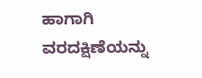ಹಾಗಾಗಿ ವರದಕ್ಷಿಣೆಯನ್ನು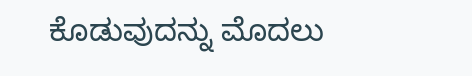ಕೊಡುವುದನ್ನು ಮೊದಲು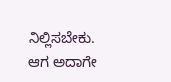ನಿಲ್ಲಿಸಬೇಕು. ಆಗ ಅದಾಗೇ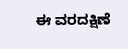ಈ ವರದಕ್ಷಿಣೆ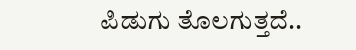ಪಿಡುಗು ತೊಲಗುತ್ತದೆ..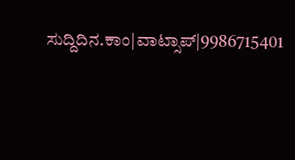ಸುದ್ದಿದಿನ.ಕಾಂ|ವಾಟ್ಸಾಪ್|9986715401